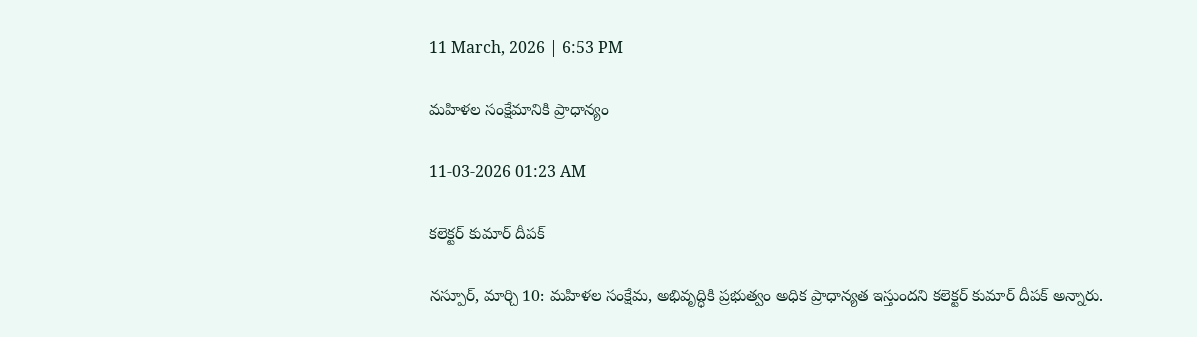11 March, 2026 | 6:53 PM

మహిళల సంక్షేమానికి ప్రాధాన్యం

11-03-2026 01:23 AM

కలెక్టర్ కుమార్ దీపక్

నస్పూర్, మార్చి 10: మహిళల సంక్షేమ, అభివృద్ధికి ప్రభుత్వం అధిక ప్రాధాన్యత ఇస్తుందని కలెక్టర్ కుమార్ దీపక్ అన్నారు.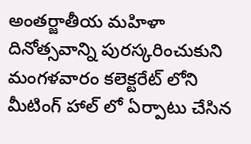అంతర్జాతీయ మహిళా దినోత్సవాన్ని పురస్కరించుకుని మంగళవారం కలెక్టరేట్ లోని మీటింగ్ హాల్ లో ఏర్పాటు చేసిన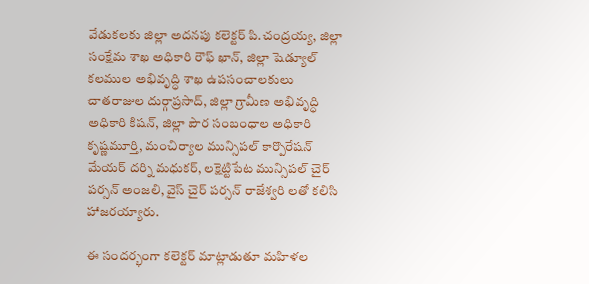వేడుకలకు జిల్లా అదనపు కలెక్టర్ పి.చంద్రయ్య, జిల్లా సంక్షేమ శాఖ అధికారి రౌఫ్ ఖాన్, జిల్లా షెడ్యూల్ కలముల అభివృద్ధి శాఖ ఉపసంచాలకులు చాతరాజుల దుర్గాప్రసాద్, జిల్లా గ్రామీణ అభివృద్ధి అధికారి కిషన్, జిల్లా పౌర సంబంధాల అధికారి కృష్ణమూర్తి, మంచిర్యాల మున్సిపల్ కార్పొరేషన్ మేయర్ దర్ని మధుకర్, లక్షెట్టిపేట మున్సిపల్ చైర్ పర్సన్ అంజలి, వైస్ చైర్ పర్సన్ రాజేశ్వరి లతో కలిసి హాజరయ్యారు.

ఈ సందర్భంగా కలెక్టర్ మాట్లాడుతూ మహిళల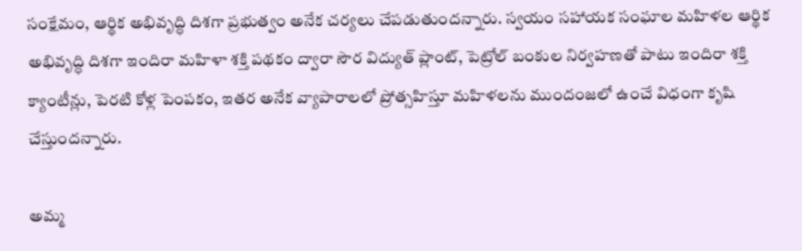సంక్షేమం, ఆర్థిక అభివృద్ధి దిశగా ప్రభుత్వం అనేక చర్యలు చేపడుతుందన్నారు. స్వయం సహాయక సంఘాల మహిళల ఆర్థిక అభివృద్ధి దిశగా ఇందిరా మహిళా శక్తి పథకం ద్వారా సౌర విద్యుత్ ప్లాంట్, పెట్రోల్ బంకుల నిర్వహణతో పాటు ఇందిరా శక్తి క్యాంటీన్లు, పెరటి కోళ్ల పెంపకం, ఇతర అనేక వ్యాపారాలలో ప్రోత్సహిస్తూ మహిళలను ముందంజలో ఉంచే విధంగా కృషి చేస్తుందన్నారు.

అమ్మ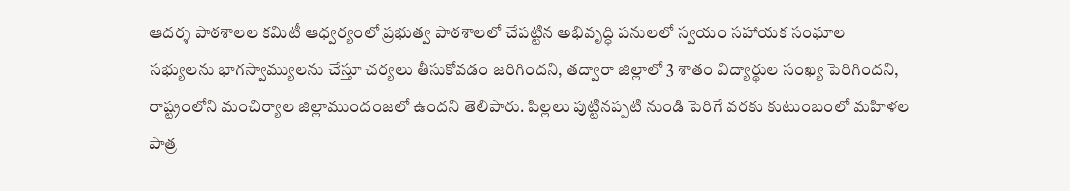ఆదర్శ పాఠశాలల కమిటీ ఆధ్వర్యంలో ప్రభుత్వ పాఠశాలలో చేపట్టిన అభివృద్ధి పనులలో స్వయం సహాయక సంఘాల సభ్యులను భాగస్వామ్యులను చేస్తూ చర్యలు తీసుకోవడం జరిగిందని, తద్వారా జిల్లాలో 3 శాతం విద్యార్థుల సంఖ్య పెరిగిందని, రాష్ట్రంలోని మంచిర్యాల జిల్లాముందంజలో ఉందని తెలిపారు. పిల్లలు పుట్టినప్పటి నుండి పెరిగే వరకు కుటుంబంలో మహిళల పాత్ర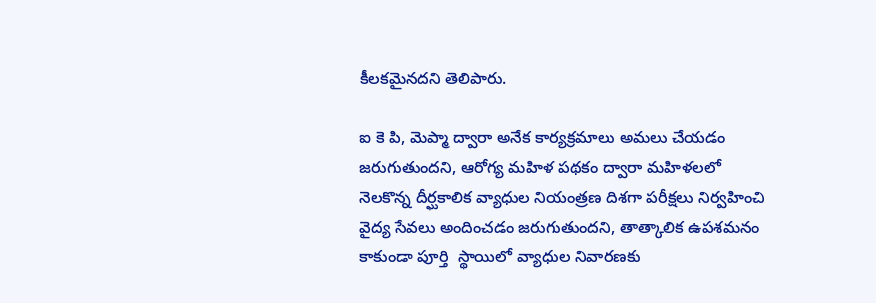కీలకమైనదని తెలిపారు.

ఐ కె పి, మెప్మా ద్వారా అనేక కార్యక్రమాలు అమలు చేయడం జరుగుతుందని, ఆరోగ్య మహిళ పథకం ద్వారా మహిళలలో నెలకొన్న దీర్ఘకాలిక వ్యాధుల నియంత్రణ దిశగా పరీక్షలు నిర్వహించి వైద్య సేవలు అందించడం జరుగుతుందని, తాత్కాలిక ఉపశమనం కాకుండా పూర్తి  స్థాయిలో వ్యాధుల నివారణకు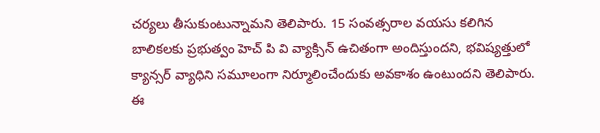చర్యలు తీసుకుంటున్నామని తెలిపారు. 15 సంవత్సరాల వయసు కలిగిన బాలికలకు ప్రభుత్వం హెచ్ పి వి వ్యాక్సిన్ ఉచితంగా అందిస్తుందని, భవిష్యత్తులో క్యాన్సర్ వ్యాధిని సమూలంగా నిర్మూలించేందుకు అవకాశం ఉంటుందని తెలిపారు. ఈ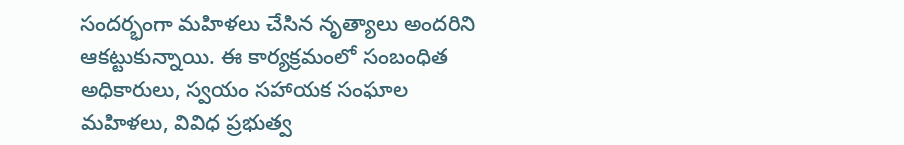సందర్భంగా మహిళలు చేసిన నృత్యాలు అందరిని ఆకట్టుకున్నాయి. ఈ కార్యక్రమంలో సంబంధిత అధికారులు, స్వయం సహాయక సంఘాల మహిళలు, వివిధ ప్రభుత్వ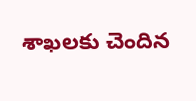శాఖలకు చెందిన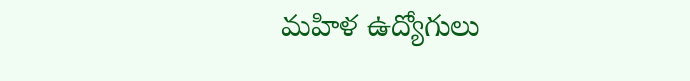మహిళ ఉద్యోగులు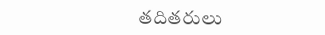తదితరులు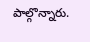పాల్గొన్నారు.